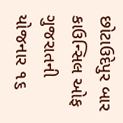છોટાઉદેપુર બાર કાઉન્સિલ ઓફ ગુજરાતની યોજનાર ૧૬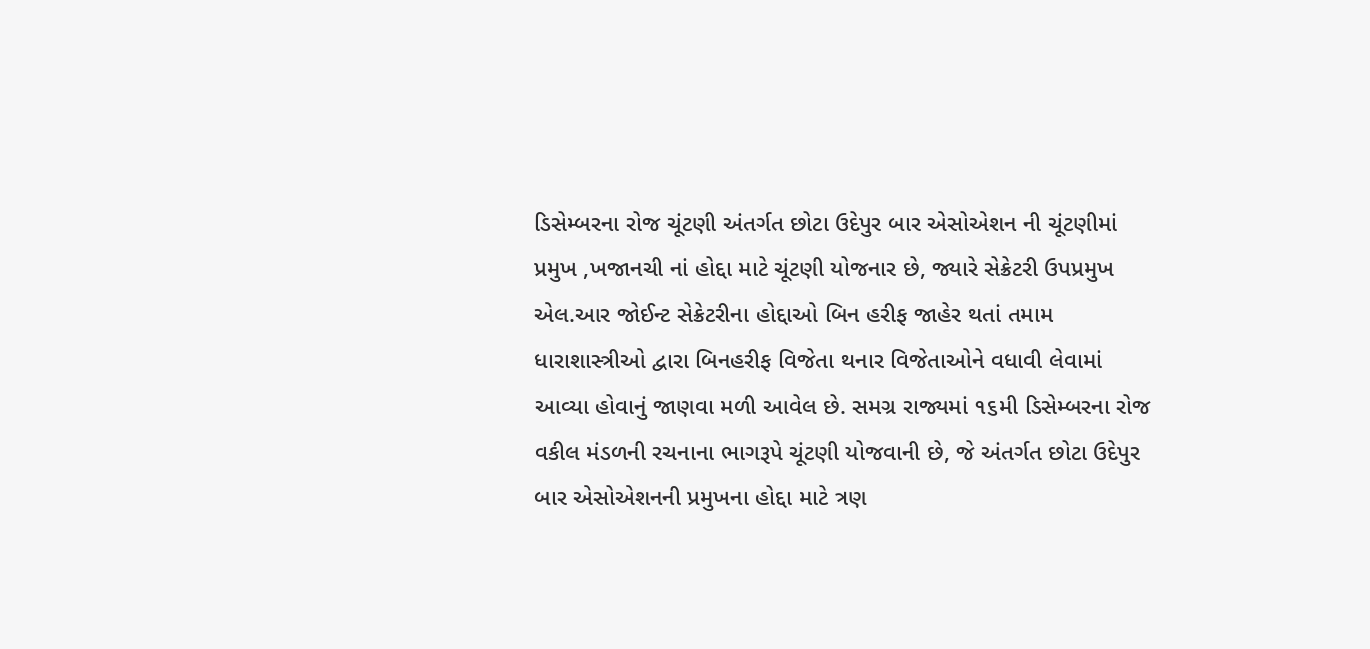ડિસેમ્બરના રોજ ચૂંટણી અંતર્ગત છોટા ઉદેપુર બાર એસોએશન ની ચૂંટણીમાં પ્રમુખ ,ખજાનચી નાં હોદ્દા માટે ચૂંટણી યોજનાર છે, જ્યારે સેક્રેટરી ઉપપ્રમુખ એલ.આર જોઈન્ટ સેક્રેટરીના હોદ્દાઓ બિન હરીફ જાહેર થતાં તમામ ધારાશાસ્ત્રીઓ દ્વારા બિનહરીફ વિજેતા થનાર વિજેતાઓને વધાવી લેવામાં આવ્યા હોવાનું જાણવા મળી આવેલ છે. સમગ્ર રાજ્યમાં ૧૬મી ડિસેમ્બરના રોજ વકીલ મંડળની રચનાના ભાગરૂપે ચૂંટણી યોજવાની છે, જે અંતર્ગત છોટા ઉદેપુર બાર એસોએશનની પ્રમુખના હોદ્દા માટે ત્રણ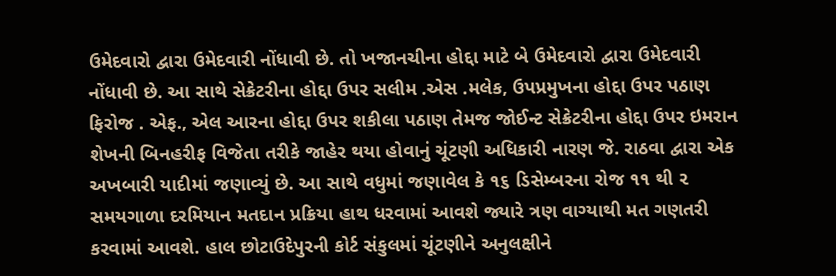ઉમેદવારો દ્વારા ઉમેદવારી નોંધાવી છે. તો ખજાનચીના હોદ્દા માટે બે ઉમેદવારો દ્વારા ઉમેદવારી નોંધાવી છે. આ સાથે સેક્રેટરીના હોદ્દા ઉપર સલીમ .એસ .મલેક, ઉપપ્રમુખના હોદ્દા ઉપર પઠાણ ફિરોજ . એફ., એલ આરના હોદ્દા ઉપર શકીલા પઠાણ તેમજ જોઈન્ટ સેક્રેટરીના હોદ્દા ઉપર ઇમરાન શેખની બિનહરીફ વિજેતા તરીકે જાહેર થયા હોવાનું ચૂંટણી અધિકારી નારણ જે. રાઠવા દ્વારા એક અખબારી યાદીમાં જણાવ્યું છે. આ સાથે વધુમાં જણાવેલ કે ૧૬ ડિસેમ્બરના રોજ ૧૧ થી ૨ સમયગાળા દરમિયાન મતદાન પ્રક્રિયા હાથ ધરવામાં આવશે જ્યારે ત્રણ વાગ્યાથી મત ગણતરી કરવામાં આવશે. હાલ છોટાઉદેપુરની કોર્ટ સંકુલમાં ચૂંટણીને અનુલક્ષીને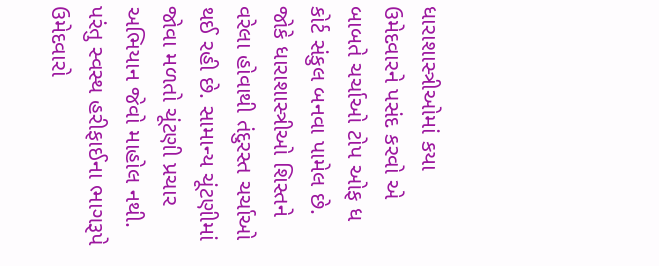ધારાશાસ્ત્રીઓમાં કયા ઉમેદવારને પસંદ કરવો એ બાબતે ચર્ચાઓ ટોપ ઓફ ધ કોર્ટ સંકુલ બનવા પામેલ છે. જોકે ધારાશાસ્ત્રીઓ શિસ્તને વરેલા હોવાથી તંદુરસ્ત ચર્ચાઓ થઈ રહી છે. સામાન્ય ચૂંટણીમાં જોવા મળતો ચૂંટણી પ્રચાર અભિયાન જેવો માહોલ નથી. પરંતુ સ્વસ્થ હરીફાઈના ભાગરૂપે ઉમેદવારો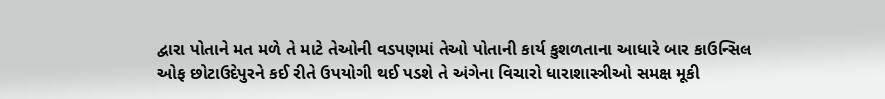દ્વારા પોતાને મત મળે તે માટે તેઓની વડપણમાં તેઓ પોતાની કાર્ય કુશળતાના આધારે બાર કાઉન્સિલ ઓફ છોટાઉદેપુરને કઈ રીતે ઉપયોગી થઈ પડશે તે અંગેના વિચારો ધારાશાસ્ત્રીઓ સમક્ષ મૂકી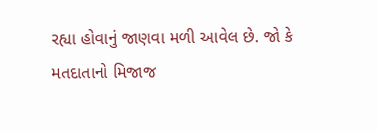રહ્યા હોવાનું જાણવા મળી આવેલ છે. જો કે મતદાતાનો મિજાજ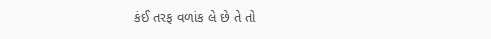કંઈ તરફ વળાંક લે છે તે તો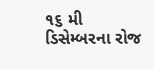૧૬ મી ડિસેમ્બરના રોજ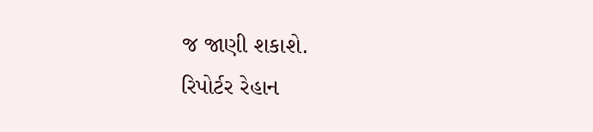જ જાણી શકાશે.
રિપોર્ટર રેહાન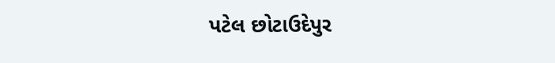પટેલ છોટાઉદેપુર